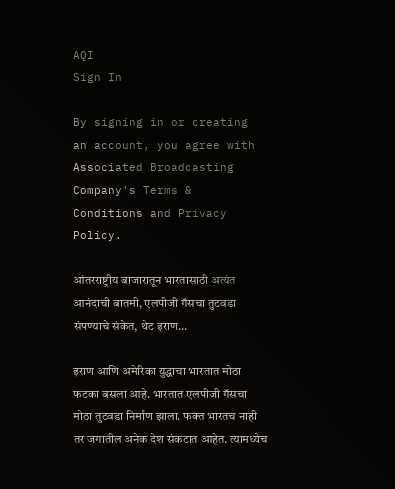AQI
Sign In

By signing in or creating an account, you agree with Associated Broadcasting Company's Terms & Conditions and Privacy Policy.

आंतरराष्ट्रीय बाजारातून भारतासाठी अत्यंत आनंदाची बातमी, एलपीजी गॅसचा तुटवडा संपण्याचे संकेत, थेट इराण…

इराण आणि अमेरिका युद्धाचा भारतात मोठा फटका बसला आहे. भारतात एलपीजी गॅसचा मोठा तुटवडा निर्माण झाला. फक्त भारतच नाही तर जगातील अनेक देश संकटात आहेत. त्यामध्येच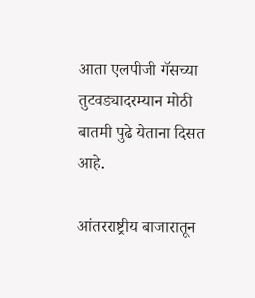आता एलपीजी गॅसच्या तुटवड्यादरम्यान मोठी बातमी पुढे येताना दिसत आहे.

आंतरराष्ट्रीय बाजारातून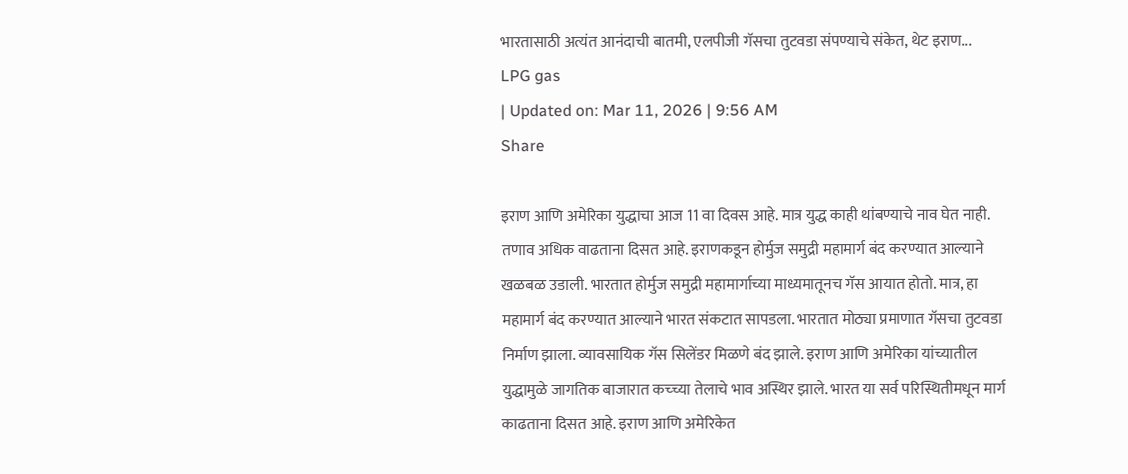भारतासाठी अत्यंत आनंदाची बातमी, एलपीजी गॅसचा तुटवडा संपण्याचे संकेत, थेट इराण...
LPG gas
| Updated on: Mar 11, 2026 | 9:56 AM
Share

इराण आणि अमेरिका युद्धाचा आज 11 वा दिवस आहे. मात्र युद्ध काही थांबण्याचे नाव घेत नाही. तणाव अधिक वाढताना दिसत आहे. इराणकडून होर्मुज समुद्री महामार्ग बंद करण्यात आल्याने खळबळ उडाली. भारतात होर्मुज समुद्री महामार्गाच्या माध्यमातूनच गॅस आयात होतो. मात्र, हा महामार्ग बंद करण्यात आल्याने भारत संकटात सापडला. भारतात मोठ्या प्रमाणात गॅसचा तुटवडा निर्माण झाला. व्यावसायिक गॅस सिलेंडर मिळणे बंद झाले. इराण आणि अमेरिका यांच्यातील युद्धामुळे जागतिक बाजारात कच्च्या तेलाचे भाव अस्थिर झाले. भारत या सर्व परिस्थितीमधून मार्ग काढताना दिसत आहे. इराण आणि अमेरिकेत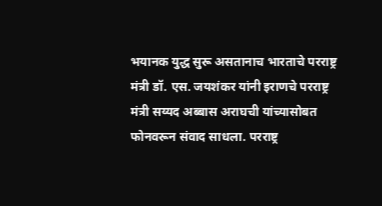भयानक युद्ध सुरू असतानाच भारताचे परराष्ट्र मंत्री डॉ. एस. जयशंकर यांनी इराणचे परराष्ट्र मंत्री सय्यद अब्बास अराघची यांच्यासोबत फोनवरून संवाद साधला. परराष्ट्र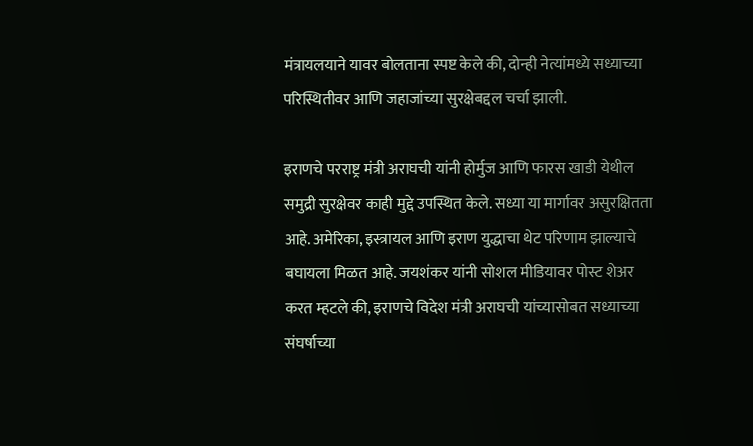मंत्रायलयाने यावर बोलताना स्पष्ट केले की, दोन्ही नेत्यांमध्ये सध्याच्या परिस्थितीवर आणि जहाजांच्या सुरक्षेबद्दल चर्चा झाली.

इराणचे परराष्ट्र मंत्री अराघची यांनी होर्मुज आणि फारस खाडी येथील समुद्री सुरक्षेवर काही मुद्दे उपस्थित केले. सध्या या मार्गावर असुरक्षितता आहे. अमेरिका, इस्त्रायल आणि इराण युद्धाचा थेट परिणाम झाल्याचे बघायला मिळत आहे. जयशंकर यांनी सोशल मीडियावर पोस्ट शेअर करत म्हटले की, इराणचे विदेश मंत्री अराघची यांच्यासोबत सध्याच्या संघर्षाच्या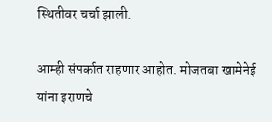स्थितीवर चर्चा झाली.

आम्ही संपर्कात राहणार आहोत. मोजतबा खामेनेई यांना इराणचे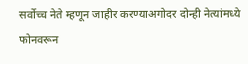सर्वोच्च नेते म्हणून जाहीर करण्याअगोदर दोन्ही नेत्यांमध्ये फोनवरून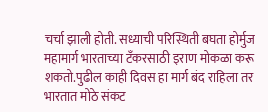चर्चा झाली होती. सध्याची परिस्थिती बघता होर्मुज महामार्ग भारताच्या टॅंकरसाठी इराण मोकळा करू शकतो.पुढील काही दिवस हा मार्ग बंद राहिला तर भारतात मोठे संकट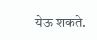येऊ शकते.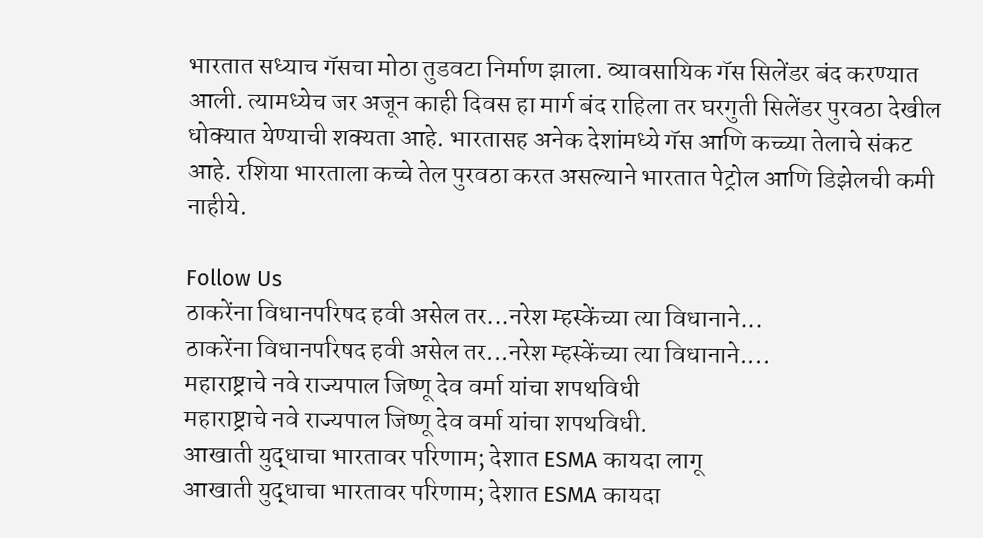भारतात सध्याच गॅसचा मोठा तुडवटा निर्माण झाला. व्यावसायिक गॅस सिलेंडर बंद करण्यात आली. त्यामध्येच जर अजून काही दिवस हा मार्ग बंद राहिला तर घरगुती सिलेंडर पुरवठा देखील धोक्यात येण्याची शक्यता आहे. भारतासह अनेक देशांमध्ये गॅस आणि कच्च्या तेलाचे संकट आहे. रशिया भारताला कच्चे तेल पुरवठा करत असल्याने भारतात पेट्रोल आणि डिझेलची कमी नाहीये.

Follow Us
ठाकरेंना विधानपरिषद हवी असेल तर...नरेश म्हस्केंच्या त्या विधानाने...
ठाकरेंना विधानपरिषद हवी असेल तर...नरेश म्हस्केंच्या त्या विधानाने....
महाराष्ट्राचे नवे राज्यपाल जिष्णू देव वर्मा यांचा शपथविधी
महाराष्ट्राचे नवे राज्यपाल जिष्णू देव वर्मा यांचा शपथविधी.
आखाती युद्धाचा भारतावर परिणाम; देशात ESMA कायदा लागू
आखाती युद्धाचा भारतावर परिणाम; देशात ESMA कायदा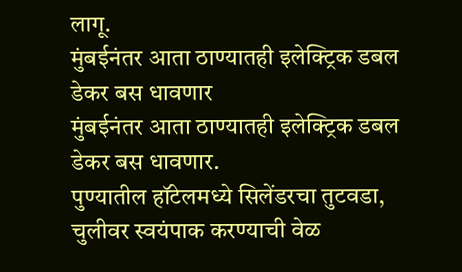लागू.
मुंबईनंतर आता ठाण्यातही इलेक्ट्रिक डबल डेकर बस धावणार
मुंबईनंतर आता ठाण्यातही इलेक्ट्रिक डबल डेकर बस धावणार.
पुण्यातील हॉटेलमध्ये सिलेंडरचा तुटवडा, चुलीवर स्वयंपाक करण्याची वेळ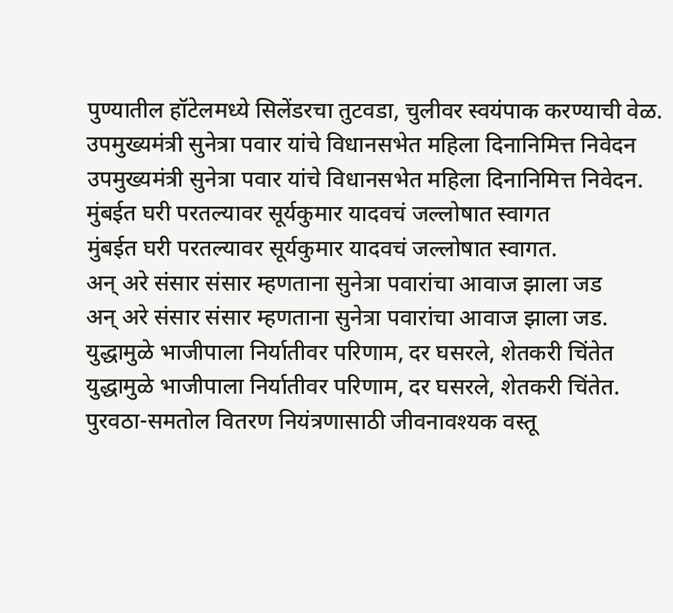पुण्यातील हॉटेलमध्ये सिलेंडरचा तुटवडा, चुलीवर स्वयंपाक करण्याची वेळ.
उपमुख्यमंत्री सुनेत्रा पवार यांचे विधानसभेत महिला दिनानिमित्त निवेदन
उपमुख्यमंत्री सुनेत्रा पवार यांचे विधानसभेत महिला दिनानिमित्त निवेदन.
मुंबईत घरी परतल्यावर सूर्यकुमार यादवचं जल्लोषात स्वागत
मुंबईत घरी परतल्यावर सूर्यकुमार यादवचं जल्लोषात स्वागत.
अन् अरे संसार संसार म्हणताना सुनेत्रा पवारांचा आवाज झाला जड
अन् अरे संसार संसार म्हणताना सुनेत्रा पवारांचा आवाज झाला जड.
युद्धामुळे भाजीपाला निर्यातीवर परिणाम, दर घसरले, शेतकरी चिंतेत
युद्धामुळे भाजीपाला निर्यातीवर परिणाम, दर घसरले, शेतकरी चिंतेत.
पुरवठा-समतोल वितरण नियंत्रणासाठी जीवनावश्यक वस्तू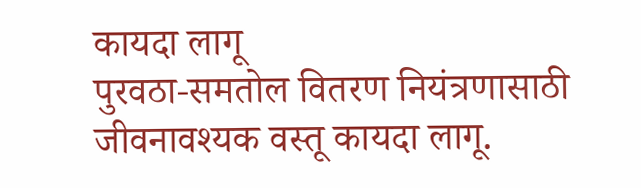कायदा लागू
पुरवठा-समतोल वितरण नियंत्रणासाठी जीवनावश्यक वस्तू कायदा लागू.